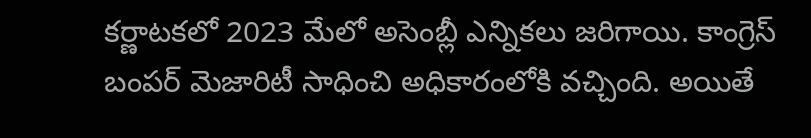కర్ణాటకలో 2023 మేలో అసెంబ్లీ ఎన్నికలు జరిగాయి. కాంగ్రెస్ బంపర్ మెజారిటీ సాధించి అధికారంలోకి వచ్చింది. అయితే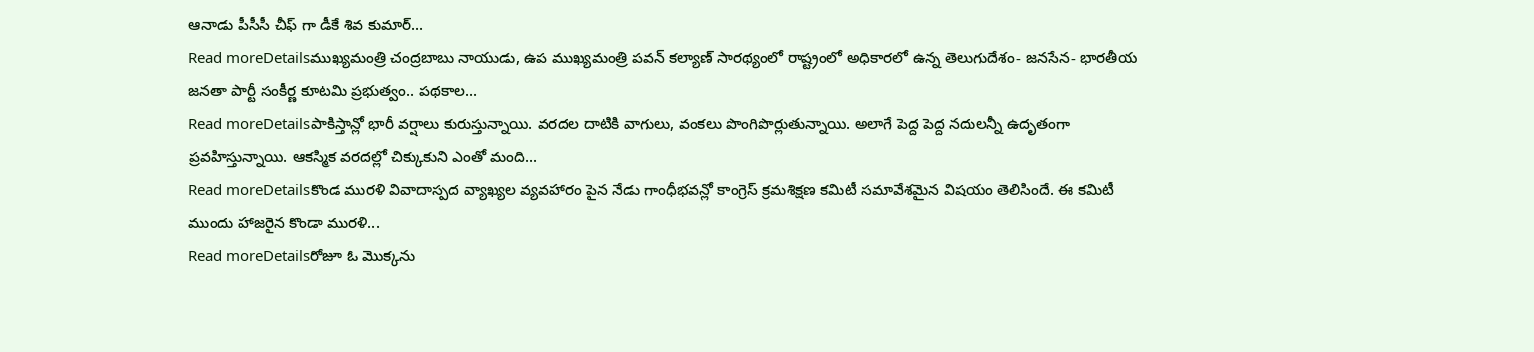ఆనాడు పీసీసీ చీఫ్ గా డీకే శివ కుమార్...
Read moreDetailsముఖ్యమంత్రి చంద్రబాబు నాయుడు, ఉప ముఖ్యమంత్రి పవన్ కల్యాణ్ సారథ్యంలో రాష్ట్రంలో అధికారలో ఉన్న తెలుగుదేశం- జనసేన- భారతీయ జనతా పార్టీ సంకీర్ణ కూటమి ప్రభుత్వం.. పథకాల...
Read moreDetailsపాకిస్తాన్లో భారీ వర్షాలు కురుస్తున్నాయి. వరదల దాటికి వాగులు, వంకలు పొంగిపొర్లుతున్నాయి. అలాగే పెద్ద పెద్ద నదులన్నీ ఉదృతంగా ప్రవహిస్తున్నాయి. ఆకస్మిక వరదల్లో చిక్కుకుని ఎంతో మంది...
Read moreDetailsకొండ మురళి వివాదాస్పద వ్యాఖ్యల వ్యవహారం పైన నేడు గాంధీభవన్లో కాంగ్రెస్ క్రమశిక్షణ కమిటీ సమావేశమైన విషయం తెలిసిందే. ఈ కమిటీ ముందు హాజరైన కొండా మురళి...
Read moreDetailsరోజూ ఓ మొక్కను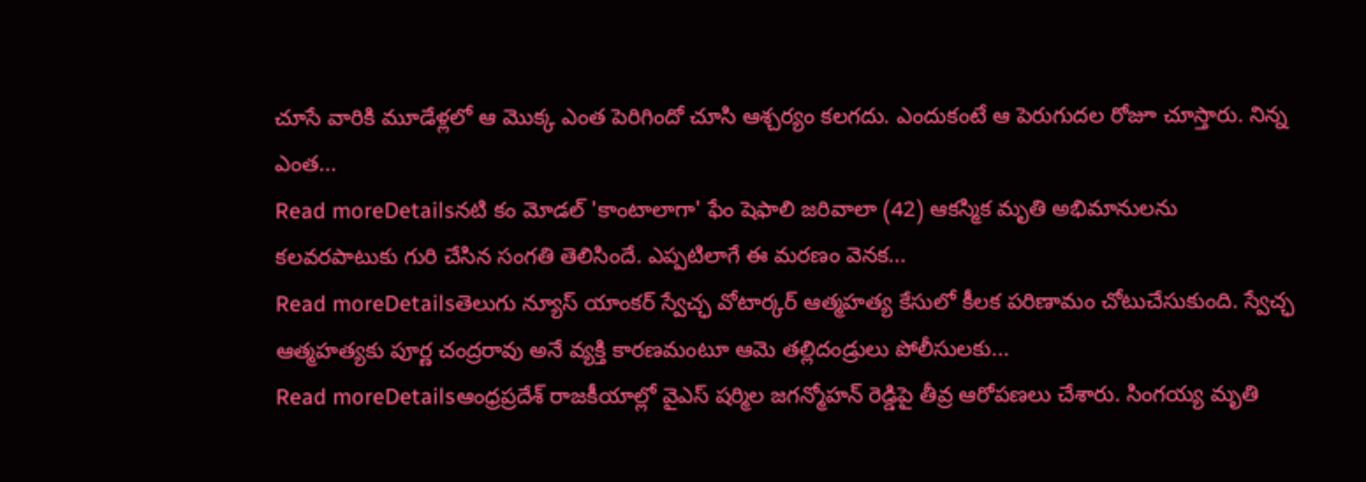చూసే వారికి మూడేళ్లలో ఆ మొక్క ఎంత పెరిగిందో చూసి ఆశ్చర్యం కలగదు. ఎందుకంటే ఆ పెరుగుదల రోజూ చూస్తారు. నిన్న ఎంత...
Read moreDetailsనటి కం మోడల్ 'కాంటాలాగా' ఫేం షెఫాలి జరివాలా (42) ఆకస్మిక మృతి అభిమానులను కలవరపాటుకు గురి చేసిన సంగతి తెలిసిందే. ఎప్పటిలాగే ఈ మరణం వెనక...
Read moreDetailsతెలుగు న్యూస్ యాంకర్ స్వేచ్ఛ వోటార్కర్ ఆత్మహత్య కేసులో కీలక పరిణామం చోటుచేసుకుంది. స్వేచ్ఛ ఆత్మహత్యకు పూర్ణ చంద్రరావు అనే వ్యక్తి కారణమంటూ ఆమె తల్లిదండ్రులు పోలీసులకు...
Read moreDetailsఆంధ్రప్రదేశ్ రాజకీయాల్లో వైఎస్ షర్మిల జగన్మోహన్ రెడ్డిపై తీవ్ర ఆరోపణలు చేశారు. సింగయ్య మృతి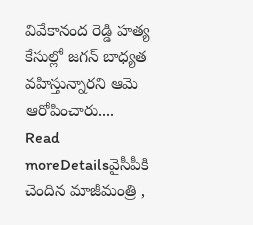వివేకానంద రెడ్డి హత్య కేసుల్లో జగన్ బాధ్యత వహిస్తున్నారని ఆమె ఆరోపించారు....
Read moreDetailsవైసీపీకి చెందిన మాజీమంత్రి ,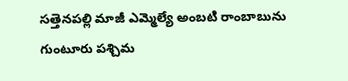సత్తెనపల్లి మాజీ ఎమ్మెల్యే అంబటి రాంబాబును గుంటూరు పశ్చిమ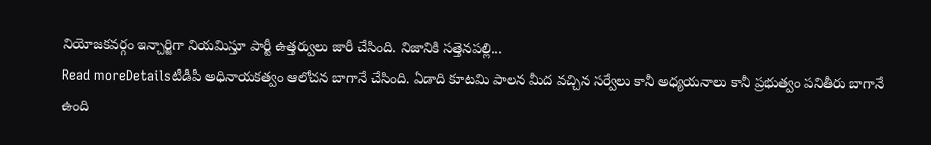నియోజకవర్గం ఇన్చార్జిగా నియమిస్తూ పార్టీ ఉత్తర్వులు జారీ చేసింది. నిజానికి సత్తెనపల్లి...
Read moreDetailsటీడీపీ అధినాయకత్వం ఆలోచన బాగానే చేసింది. ఏడాది కూటమి పాలన మీద వచ్చిన సర్వేలు కానీ అధ్యయనాలు కానీ ప్రభుత్వం పనితీరు బాగానే ఉంది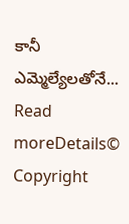కానీ ఎమ్మెల్యేలతోనే...
Read moreDetails© Copyright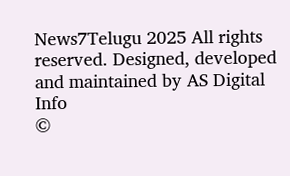News7Telugu 2025 All rights reserved. Designed, developed and maintained by AS Digital Info
©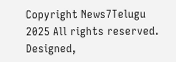Copyright News7Telugu 2025 All rights reserved. Designed,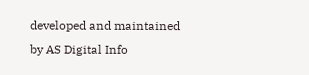developed and maintained by AS Digital Info